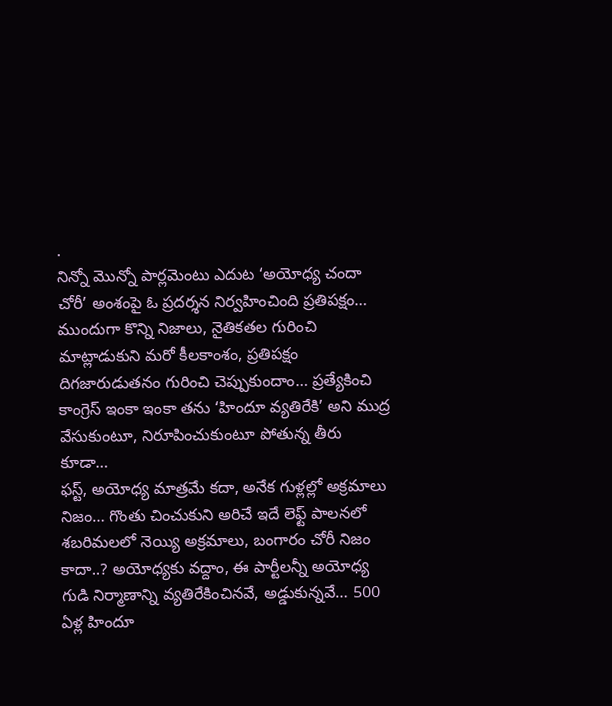.
నిన్నో మొన్నో పార్లమెంటు ఎదుట ‘అయోధ్య చందా చోరీ’ అంశంపై ఓ ప్రదర్శన నిర్వహించింది ప్రతిపక్షం… ముందుగా కొన్ని నిజాలు, నైతికతల గురించి మాట్లాడుకుని మరో కీలకాంశం, ప్రతిపక్షం దిగజారుడుతనం గురించి చెప్పుకుందాం… ప్రత్యేకించి కాంగ్రెస్ ఇంకా ఇంకా తను ‘హిందూ వ్యతిరేకి’ అని ముద్ర వేసుకుంటూ, నిరూపించుకుంటూ పోతున్న తీరు కూడా…
ఫస్ట్, అయోధ్య మాత్రమే కదా, అనేక గుళ్లల్లో అక్రమాలు నిజం… గొంతు చించుకుని అరిచే ఇదే లెఫ్ట్ పాలనలో శబరిమలలో నెయ్యి అక్రమాలు, బంగారం చోరీ నిజం కాదా..? అయోధ్యకు వద్దాం, ఈ పార్టీలన్నీ అయోధ్య గుడి నిర్మాణాన్ని వ్యతిరేకించినవే, అడ్డుకున్నవే… 500 ఏళ్ల హిందూ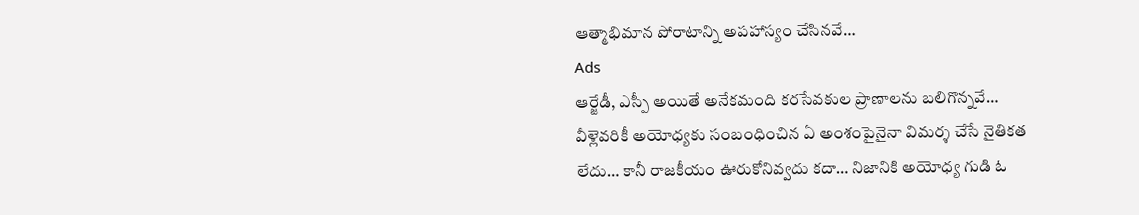ఆత్మాభిమాన పోరాటాన్ని అపహాస్యం చేసినవే…
Ads
ఆర్జేడీ, ఎస్పీ అయితే అనేకమంది కరసేవకుల ప్రాణాలను బలిగొన్నవే… వీళ్లెవరికీ అయోధ్యకు సంబంధించిన ఏ అంశంపైనైనా విమర్శ చేసే నైతికత లేదు… కానీ రాజకీయం ఊరుకోనివ్వదు కదా… నిజానికి అయోధ్య గుడి ఓ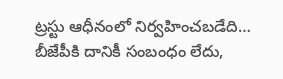ట్రస్టు ఆధీనంలో నిర్వహించబడేది… బీజేపీకి దానికీ సంబంధం లేదు,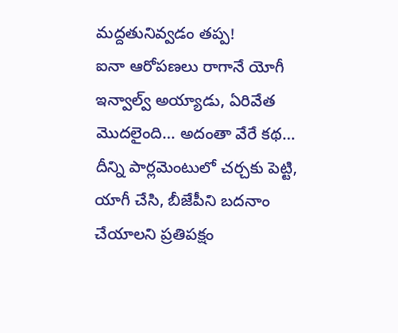మద్దతునివ్వడం తప్ప!
ఐనా ఆరోపణలు రాగానే యోగీ ఇన్వాల్వ్ అయ్యాడు, ఏరివేత మొదలైంది… అదంతా వేరే కథ… దీన్ని పార్లమెంటులో చర్చకు పెట్టి, యాగీ చేసి, బీజేపీని బదనాం చేయాలని ప్రతిపక్షం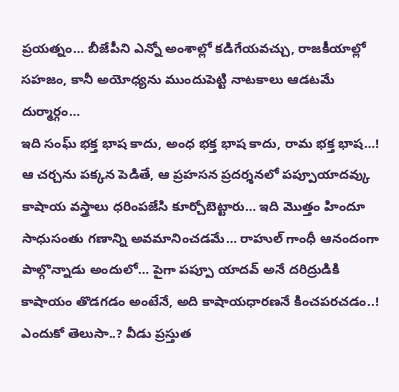ప్రయత్నం… బీజేపీని ఎన్నో అంశాల్లో కడిగేయవచ్చు, రాజకీయాల్లో సహజం, కానీ అయోధ్యను ముందుపెట్టి నాటకాలు ఆడటమే దుర్మార్గం…
ఇది సంఘ్ భక్త భాష కాదు, అంధ భక్త భాష కాదు, రామ భక్త భాష…! ఆ చర్చను పక్కన పెడితే, ఆ ప్రహసన ప్రదర్శనలో పప్పూయాదవ్కు కాషాయ వస్త్రాలు ధరింపజేసి కూర్చోబెట్టారు… ఇది మొత్తం హిందూ సాధుసంతు గణాన్ని అవమానించడమే… రాహుల్ గాంధీ ఆనందంగా పాల్గొన్నాడు అందులో… పైగా పప్పూ యాదవ్ అనే దరిద్రుడికి కాషాయం తొడగడం అంటేనే, అది కాషాయధారణనే కించపరచడం..!
ఎందుకో తెలుసా..? వీడు ప్రస్తుత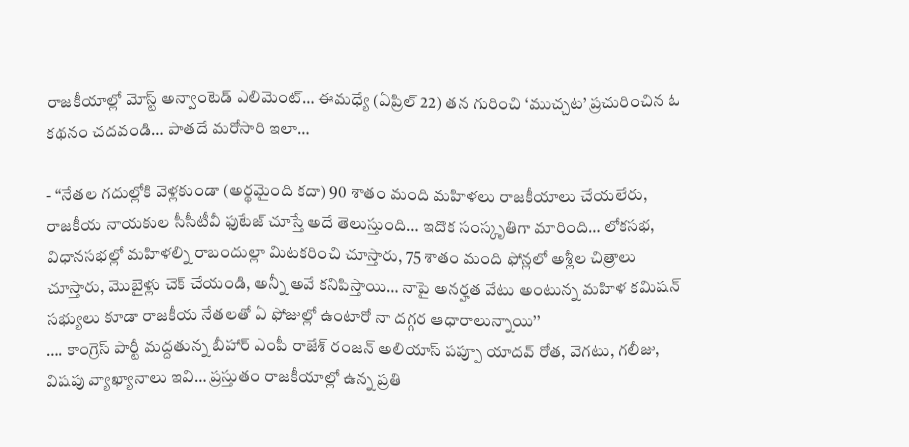రాజకీయాల్లో మోస్ట్ అన్వాంటెడ్ ఎలిమెంట్… ఈమధ్యే (ఏప్రిల్ 22) తన గురించి ‘ముచ్చట’ ప్రచురించిన ఓ కథనం చదవండి… పాతదే మరోసారి ఇలా…

- ‘‘నేతల గదుల్లోకి వెళ్లకుండా (అర్థమైంది కదా) 90 శాతం మంది మహిళలు రాజకీయాలు చేయలేరు, రాజకీయ నాయకుల సీసీటీవీ ఫుటేజ్ చూస్తే అదే తెలుస్తుంది… ఇదొక సంస్కృతిగా మారింది… లోకసభ, విధానసభల్లో మహిళల్ని రాబందుల్లా మిటకరించి చూస్తారు, 75 శాతం మంది ఫోన్లలో అశ్లీల చిత్రాలు చూస్తారు, మొబైళ్లు చెక్ చేయండి, అన్నీ అవే కనిపిస్తాయి… నాపై అనర్హత వేటు అంటున్న మహిళ కమిషన్ సభ్యులు కూడా రాజకీయ నేతలతో ఏ ఫోజుల్లో ఉంటారో నా దగ్గర ఆధారాలున్నాయి’’
…. కాంగ్రెస్ పార్టీ మద్దతున్న బీహార్ ఎంపీ రాజేశ్ రంజన్ అలియాస్ పప్పూ యాదవ్ రోత, వెగటు, గలీజు, విషపు వ్యాఖ్యానాలు ఇవి… ప్రస్తుతం రాజకీయాల్లో ఉన్న ప్రతి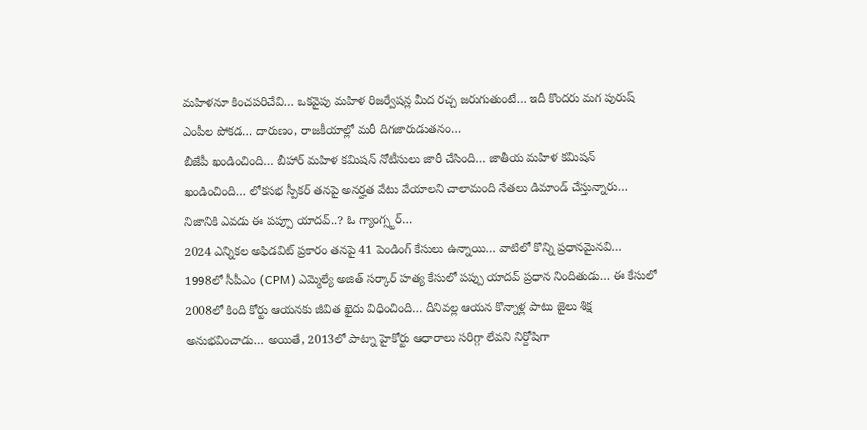మహిళనూ కించపరిచేవి… ఒకవైపు మహిళ రిజర్వేషన్ల మీద రచ్చ జరుగుతుంటే… ఇదీ కొందరు మగ పురుష్ ఎంపీల పోకడ… దారుణం, రాజకీయాల్లో మరీ దిగజారుడుతనం…
బీజేపీ ఖండించింది… బీహార్ మహిళ కమిషన్ నోటీసులు జారీ చేసింది… జాతీయ మహిళ కమిషన్ ఖండించింది… లోకసభ స్పీకర్ తనపై అనర్హత వేటు వేయాలని చాలామంది నేతలు డిమాండ్ చేస్తున్నారు… నిజానికి ఎవడు ఈ పప్పూ యాదవ్..? ఓ గ్యాంగ్స్టర్…
2024 ఎన్నికల అఫిడవిట్ ప్రకారం తనపై 41 పెండింగ్ కేసులు ఉన్నాయి… వాటిలో కొన్ని ప్రధానమైనవి… 1998లో సీపీఎం (CPM) ఎమ్మెల్యే అజిత్ సర్కార్ హత్య కేసులో పప్పు యాదవ్ ప్రధాన నిందితుడు… ఈ కేసులో 2008లో కింది కోర్టు ఆయనకు జీవిత ఖైదు విధించింది… దీనివల్ల ఆయన కొన్నాళ్ల పాటు జైలు శిక్ష అనుభవించాడు… అయితే, 2013లో పాట్నా హైకోర్టు ఆధారాలు సరిగ్గా లేవని నిర్దోషిగా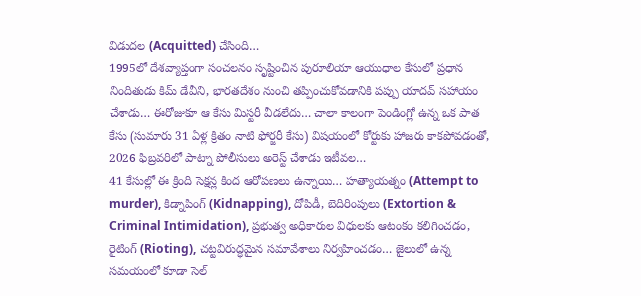విడుదల (Acquitted) చేసింది…
1995లో దేశవ్యాప్తంగా సంచలనం సృష్టించిన పురూలియా ఆయుధాల కేసులో ప్రధాన నిందితుడు కిమ్ డేవీని, భారతదేశం నుంచి తప్పించుకోవడానికి పప్పు యాదవ్ సహాయం చేశాడు… ఈరోజుకూ ఆ కేసు మిస్టరీ వీడలేదు… చాలా కాలంగా పెండింగ్లో ఉన్న ఒక పాత కేసు (సుమారు 31 ఏళ్ల క్రితం నాటి ఫోర్జరీ కేసు) విషయంలో కోర్టుకు హాజరు కాకపోవడంతో, 2026 ఫిబ్రవరిలో పాట్నా పోలీసులు అరెస్ట్ చేశాడు ఇటీవల…
41 కేసుల్లో ఈ క్రింది సెక్షన్ల కింద ఆరోపణలు ఉన్నాయి… హత్యాయత్నం (Attempt to murder), కిడ్నాపింగ్ (Kidnapping), దోపిడీ, బెదిరింపులు (Extortion & Criminal Intimidation), ప్రభుత్వ అధికారుల విధులకు ఆటంకం కలిగించడం, రైటింగ్ (Rioting), చట్టవిరుద్ధమైన సమావేశాలు నిర్వహించడం… జైలులో ఉన్న సమయంలో కూడా సెల్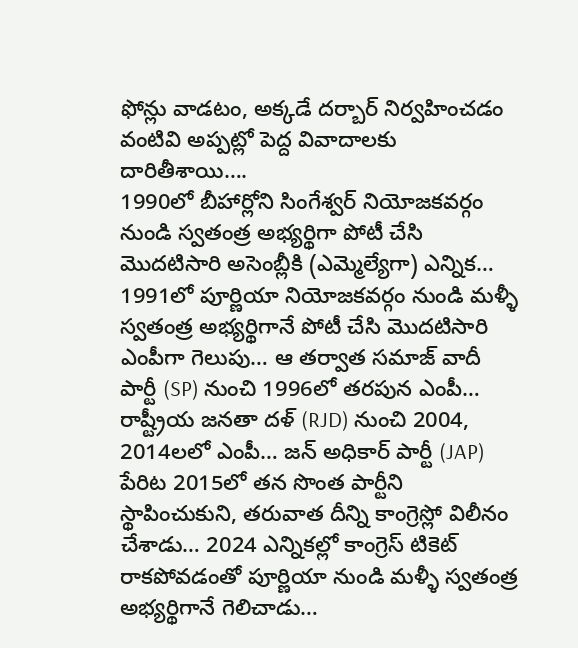ఫోన్లు వాడటం, అక్కడే దర్బార్ నిర్వహించడం వంటివి అప్పట్లో పెద్ద వివాదాలకు దారితీశాయి….
1990లో బీహార్లోని సింగేశ్వర్ నియోజకవర్గం నుండి స్వతంత్ర అభ్యర్థిగా పోటీ చేసి మొదటిసారి అసెంబ్లీకి (ఎమ్మెల్యేగా) ఎన్నిక… 1991లో పూర్ణియా నియోజకవర్గం నుండి మళ్ళీ స్వతంత్ర అభ్యర్థిగానే పోటీ చేసి మొదటిసారి ఎంపీగా గెలుపు… ఆ తర్వాత సమాజ్ వాదీ పార్టీ (SP) నుంచి 1996లో తరపున ఎంపీ… రాష్ట్రీయ జనతా దళ్ (RJD) నుంచి 2004, 2014లలో ఎంపీ… జన్ అధికార్ పార్టీ (JAP) పేరిట 2015లో తన సొంత పార్టీని స్థాపించుకుని, తరువాత దీన్ని కాంగ్రెస్లో విలీనం చేశాడు… 2024 ఎన్నికల్లో కాంగ్రెస్ టికెట్ రాకపోవడంతో పూర్ణియా నుండి మళ్ళీ స్వతంత్ర అభ్యర్థిగానే గెలిచాడు…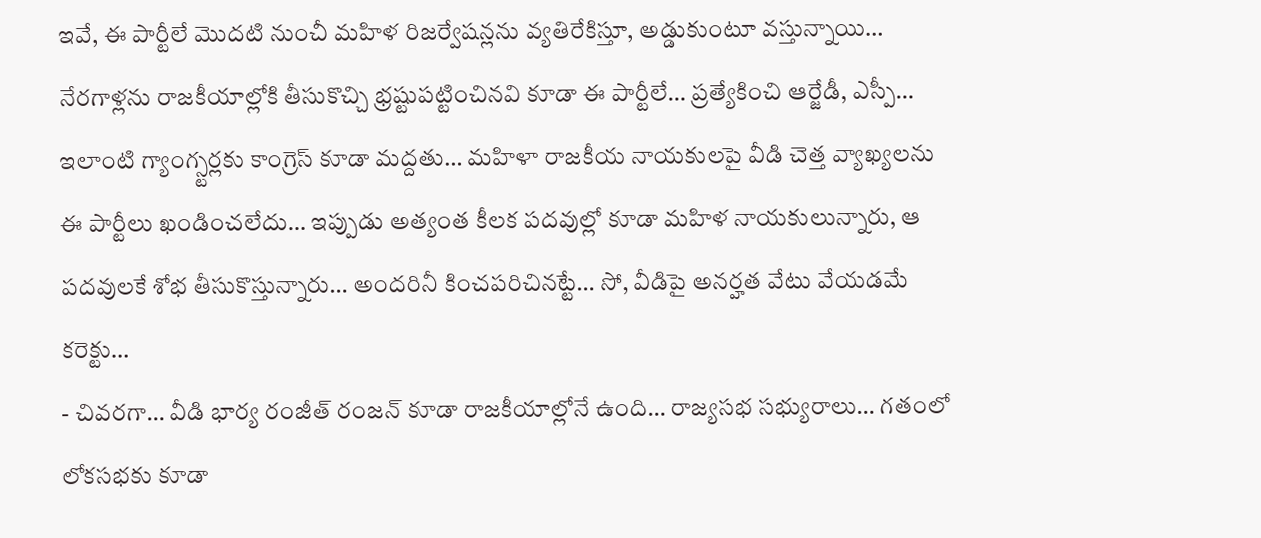ఇవే, ఈ పార్టీలే మొదటి నుంచీ మహిళ రిజర్వేషన్లను వ్యతిరేకిస్తూ, అడ్డుకుంటూ వస్తున్నాయి… నేరగాళ్లను రాజకీయాల్లోకి తీసుకొచ్చి భ్రష్టుపట్టించినవి కూడా ఈ పార్టీలే… ప్రత్యేకించి ఆర్జేడీ, ఎస్పీ… ఇలాంటి గ్యాంగ్స్టర్లకు కాంగ్రెస్ కూడా మద్దతు… మహిళా రాజకీయ నాయకులపై వీడి చెత్త వ్యాఖ్యలను ఈ పార్టీలు ఖండించలేదు… ఇప్పుడు అత్యంత కీలక పదవుల్లో కూడా మహిళ నాయకులున్నారు, ఆ పదవులకే శోభ తీసుకొస్తున్నారు… అందరినీ కించపరిచినట్టే… సో, వీడిపై అనర్హత వేటు వేయడమే కరెక్టు…
- చివరగా… వీడి భార్య రంజీత్ రంజన్ కూడా రాజకీయాల్లోనే ఉంది… రాజ్యసభ సభ్యురాలు… గతంలో లోకసభకు కూడా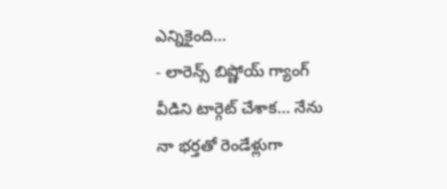ఎన్నికైంది…
- లారెన్స్ బిష్ణోయ్ గ్యాంగ్ వీడిని టార్గెట్ చేశాక… నేను నా భర్తతో రెండేళ్లుగా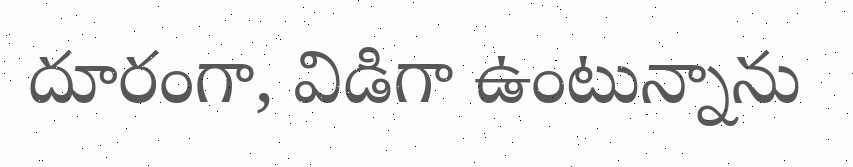దూరంగా, విడిగా ఉంటున్నాను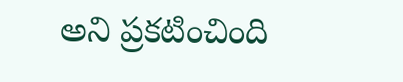అని ప్రకటించింది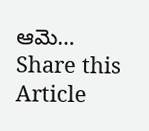ఆమె…
Share this Article